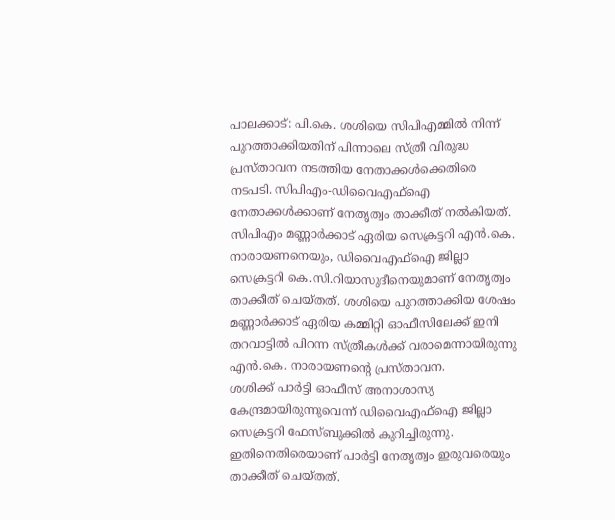പാലക്കാട്: പി.കെ. ശശിയെ സിപിഎമ്മിൽ നിന്ന് പുറത്താക്കിയതിന് പിന്നാലെ സ്ത്രീ വിരുദ്ധ പ്രസ്താവന നടത്തിയ നേതാക്കൾക്കെതിരെ നടപടി. സിപിഎം-ഡിവൈഎഫ്ഐ നേതാക്കൾക്കാണ് നേതൃത്വം താക്കീത് നൽകിയത്.
സിപിഎം മണ്ണാർക്കാട് ഏരിയ സെക്രട്ടറി എൻ.കെ. നാരായണനെയും, ഡിവൈഎഫ്ഐ ജില്ലാ സെക്രട്ടറി കെ.സി.റിയാസുദീനെയുമാണ് നേതൃത്വം താക്കീത് ചെയ്തത്. ശശിയെ പുറത്താക്കിയ ശേഷം മണ്ണാർക്കാട് ഏരിയ കമ്മിറ്റി ഓഫീസിലേക്ക് ഇനി തറവാട്ടിൽ പിറന്ന സ്ത്രീകൾക്ക് വരാമെന്നായിരുന്നു എൻ.കെ. നാരായണന്റെ പ്രസ്താവന.
ശശിക്ക് പാർട്ടി ഓഫീസ് അനാശാസ്യ കേന്ദ്രമായിരുന്നുവെന്ന് ഡിവൈഎഫ്ഐ ജില്ലാ സെക്രട്ടറി ഫേസ്ബുക്കിൽ കുറിച്ചിരുന്നു. ഇതിനെതിരെയാണ് പാർട്ടി നേതൃത്വം ഇരുവരെയും താക്കീത് ചെയ്തത്.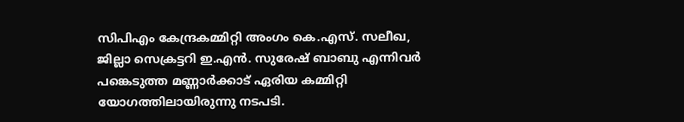സിപിഎം കേന്ദ്രകമ്മിറ്റി അംഗം കെ.എസ്. സലീഖ, ജില്ലാ സെക്രട്ടറി ഇ.എൻ. സുരേഷ് ബാബു എന്നിവർ പങ്കെടുത്ത മണ്ണാർക്കാട് ഏരിയ കമ്മിറ്റി യോഗത്തിലായിരുന്നു നടപടി.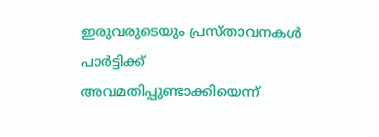ഇരുവരുടെയും പ്രസ്താവനകൾ പാർട്ടിക്ക് അവമതിപ്പുണ്ടാക്കിയെന്ന്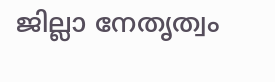ജില്ലാ നേതൃത്വം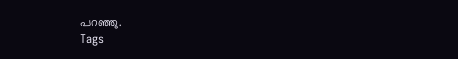പറഞ്ഞു.
Tags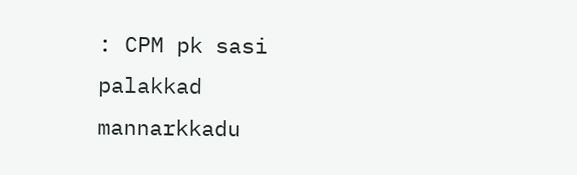: CPM pk sasi palakkad mannarkkadu